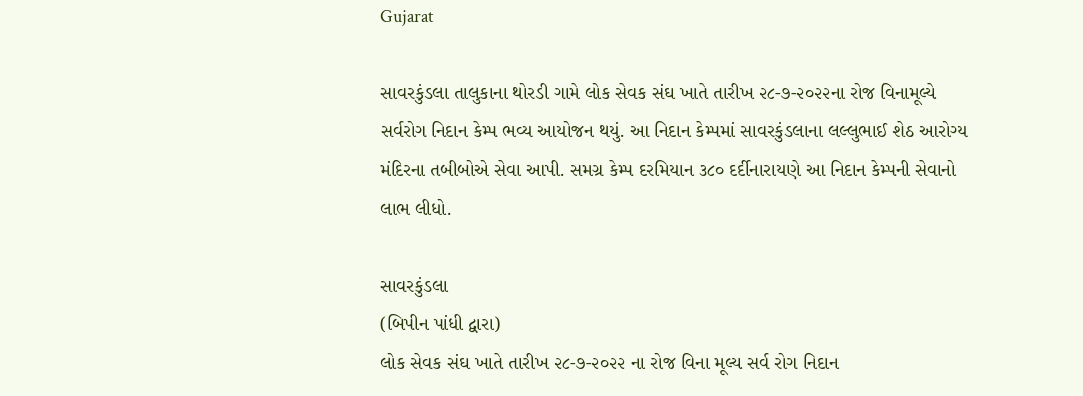Gujarat

સાવરકુંડલા તાલુકાના થોરડી ગામે લોક સેવક સંઘ ખાતે તારીખ ૨૮-૭-૨૦૨૨ના રોજ વિનામૂલ્યે સર્વરોગ નિદાન કેમ્પ ભવ્ય આયોજન થયું. આ નિદાન કેમ્પમાં સાવરકુંડલાના લલ્લુભાઈ શેઠ આરોગ્ય મંદિરના તબીબોએ સેવા આપી. સમગ્ર કેમ્પ દરમિયાન ૩૮૦ દર્દીનારાયણે આ નિદાન કેમ્પની સેવાનો લાભ લીધો.

સાવરકુંડલા
(બિપીન પાંધી દ્વારા)
લોક સેવક સંઘ ખાતે તારીખ ૨૮-૭-૨૦૨૨ ના રોજ વિના મૂલ્ય સર્વ રોગ નિદાન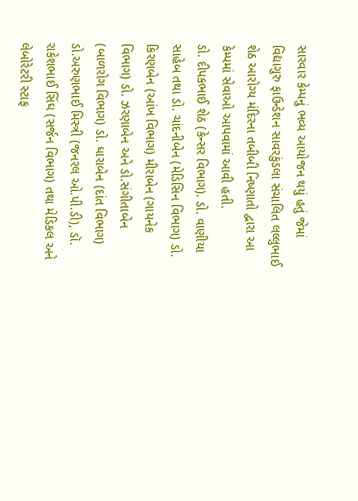સારવાર કેમ્પનું ભવ્ય આયોજન થયું હતું જેમાં વિદ્યાગુરુ ફાઉન્ડેશન સાવરકુંડલા સંચાલિત લલ્લુભાઈ શેઠ આરોગ્ય મંદિરના તબીબી નિષ્ણાતો દ્વારા આ કેમ્પમાં સેવાઓ આપવામાં આવી હતી.
ડો. દીપકભાઈ શેઠ (કેન્સર વિભાગ). ડો. વાણીયા સાહેબ તથા ડો. ચાંદનીબેન (મેડિસિન વિભાગ) ડો. કિરણબેન (આંખ વિભાગ) મીરાબેન (ગાયનેક વિભાગ) ડો. ઝરણાબેન અને ડો.સંગીતાબેન (બાળરોગ વિભાગ) ડો. ધારાબેન (દાંત વિભાગ) ડો.અરુણભાઈ મિસ્ત્રી (જનરલ ઓ.પી.ડી), ડૉ. રાકેશભાઈ સિંઘ (સર્જન વિભાગ) તથા મેડિકલ અને લેબોરેટરી સ્ટાફ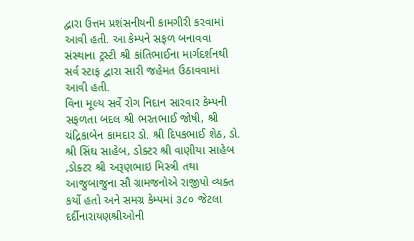દ્વારા ઉત્તમ પ્રશંસનીયની કામગીરી કરવામાં આવી હતી. આ કેમ્પને સફળ બનાવવા સંસ્થાના ટ્રસ્ટી શ્રી કાંતિભાઈના માર્ગદર્શનથી સર્વ સ્ટાફ દ્વારા સારી જહેમત ઉઠાવવામાં આવી હતી.
વિના મૂલ્ય સર્વે રોગ નિદાન સારવાર કેમ્પની સફળતા બદલ શ્રી ભરતભાઈ જોષી, શ્રી ચંદ્રિકાબેન કામદાર ડો. શ્રી દિપકભાઈ શેઠ, ડો. શ્રી સિંઘ સાહેબ, ડોક્ટર શ્રી વાણીયા સાહેબ ,ડોક્ટર શ્રી અરૂણભાઇ મિસ્ત્રી તથા આજુબાજુના સૌ ગ્રામજનોએ રાજીપો વ્યક્ત કર્યો હતો અને સમગ્ર કેમ્પમાં ૩૮૦ જેટલા દર્દીનારાયણશ્રીઓની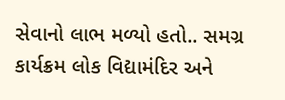સેવાનો લાભ મળ્યો હતો.. સમગ્ર કાર્યક્રમ લોક વિદ્યામંદિર અને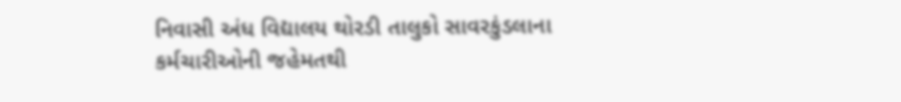નિવાસી અંધ વિદ્યાલય થોરડી તાલુકો સાવરકુંડલાના કર્મચારીઓની જહેમતથી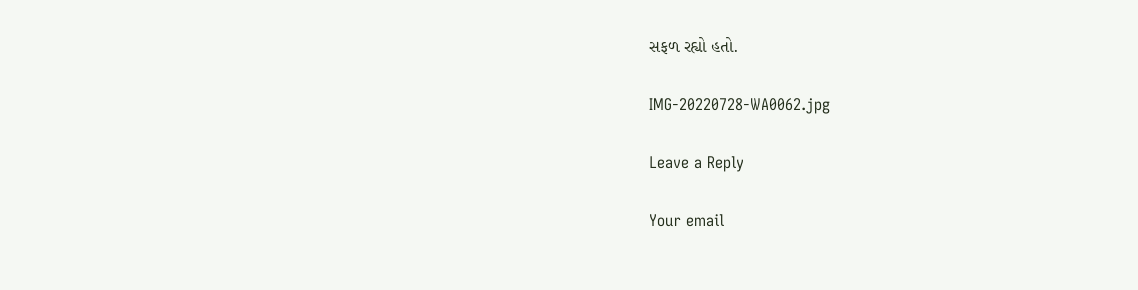સફળ રહ્યો હતો.

IMG-20220728-WA0062.jpg

Leave a Reply

Your email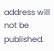address will not be published.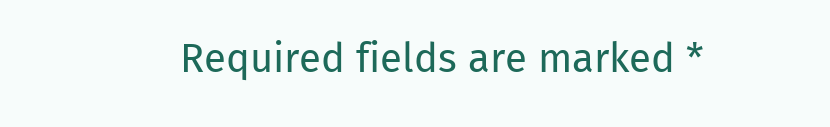Required fields are marked *